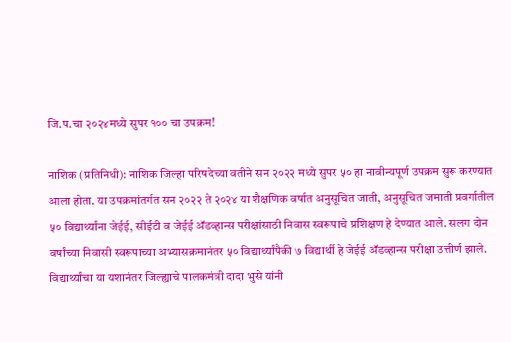जि.प.चा २०२४मध्ये सुपर १०० चा उपक्रम!

नाशिक (प्रतिनिधी): नाशिक जिल्हा परिषदेच्या वतीने सन २०२२ मध्ये सुपर ५० हा नावीन्यपूर्ण उपक्रम सुरू करण्यात आला होता. या उपक्रमांतर्गत सन २०२२ ते २०२४ या शैक्षणिक वर्षात अनुसूचित जाती, अनुसूचित जमाती प्रवर्गातील ५० विद्यार्थ्यांना जेईई, सीईटी व जेईई अ‍ॅडव्हान्स परीक्षांसाठी निवास स्वरूपाचे प्रशिक्षण हे देण्यात आले. सलग दोन वर्षांच्या निवासी स्वरूपाच्या अभ्यासक्रमानंतर ५० विद्यार्थ्यांपैकी ७ विद्यार्थी हे जेईई अ‍ॅडव्हान्स परीक्षा उत्तीर्ण झाले. विद्यार्थ्यांचा या यशानंतर जिल्ह्याचे पालकमंत्री दादा भुसे यांनी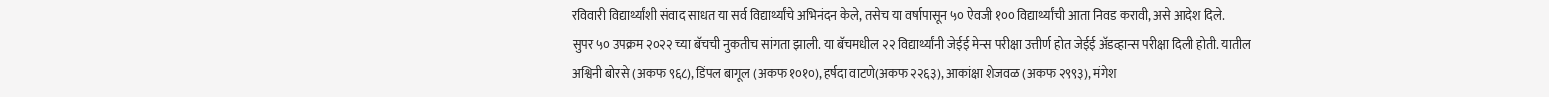रविवारी विद्यार्थ्यांशी संवाद साधत या सर्व विद्यार्थ्यांचे अभिनंदन केले, तसेच या वर्षापासून ५० ऐवजी १०० विद्यार्थ्यांची आता निवड करावी, असे आदेश दिले.
सुपर ५० उपक्रम २०२२ च्या बॅचची नुकतीच सांगता झाली. या बॅचमधील २२ विद्यार्थ्यांनी जेईई मेन्स परीक्षा उत्तीर्ण होत जेईई अ‍ॅडव्हान्स परीक्षा दिली होती. यातील अश्विनी बोरसे (अकफ ९६८), डिंपल बागूल (अकफ १०१०), हर्षदा वाटणे(अकफ २२६३), आकांक्षा शेजवळ (अकफ २९९३), मंगेश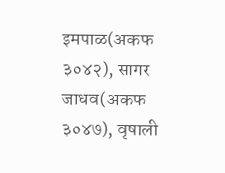इमपाळ(अकफ ३०४२), सागर जाधव(अकफ ३०४७), वृषाली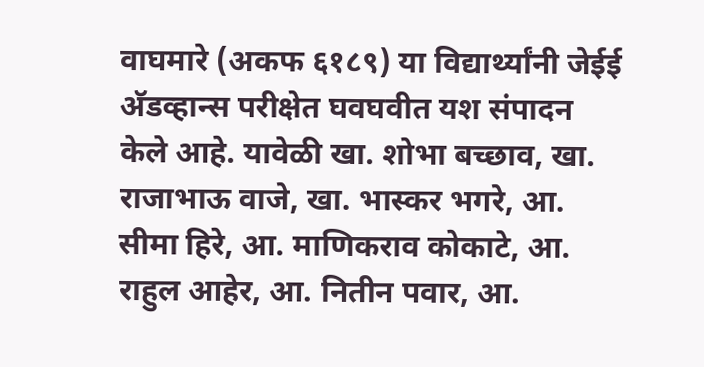वाघमारे (अकफ ६१८९) या विद्यार्थ्यांनी जेईई अ‍ॅडव्हान्स परीक्षेत घवघवीत यश संपादन केले आहे. यावेळी खा. शोभा बच्छाव, खा. राजाभाऊ वाजे, खा. भास्कर भगरे, आ. सीमा हिरे, आ. माणिकराव कोकाटे, आ. राहुल आहेर, आ. नितीन पवार, आ.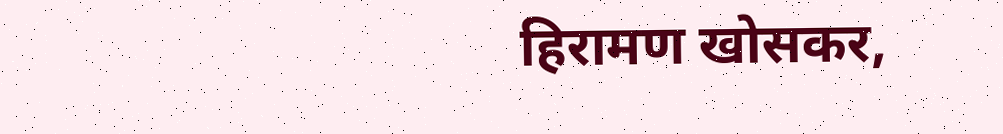हिरामण खोसकर,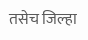तसेच जिल्हा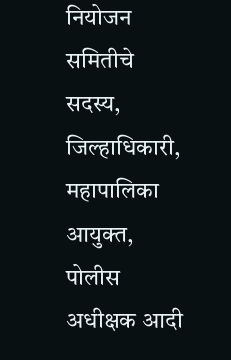नियोजन समितीचे सदस्य, जिल्हाधिकारी, महापालिका आयुक्त, पोलीस अधीक्षक आदी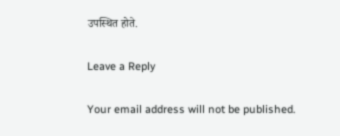उपस्थित होते.

Leave a Reply

Your email address will not be published.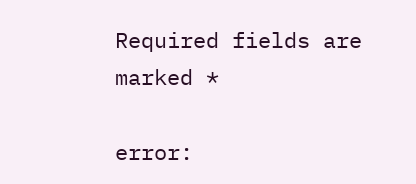Required fields are marked *

error: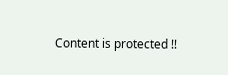Content is protected !!